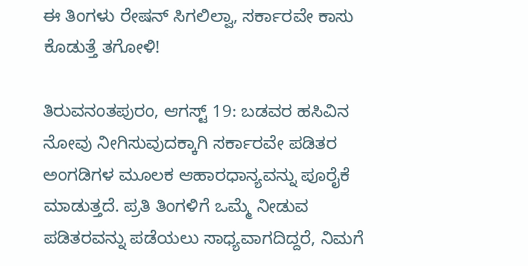ಈ ತಿಂಗಳು ರೇಷನ್ ಸಿಗಲಿಲ್ವಾ, ಸರ್ಕಾರವೇ ಕಾಸು ಕೊಡುತ್ತೆ ತಗೋಳಿ!

ತಿರುವನಂತಪುರಂ, ಆಗಸ್ಟ್ 19: ಬಡವರ ಹಸಿವಿನ ನೋವು ನೀಗಿಸುವುದಕ್ಕಾಗಿ ಸರ್ಕಾರವೇ ಪಡಿತರ ಅಂಗಡಿಗಳ ಮೂಲಕ ಆಹಾರಧಾನ್ಯವನ್ನು ಪೂರೈಕೆ ಮಾಡುತ್ತದೆ. ಪ್ರತಿ ತಿಂಗಳಿಗೆ ಒಮ್ಮೆ ನೀಡುವ ಪಡಿತರವನ್ನು ಪಡೆಯಲು ಸಾಧ್ಯವಾಗದಿದ್ದರೆ, ನಿಮಗೆ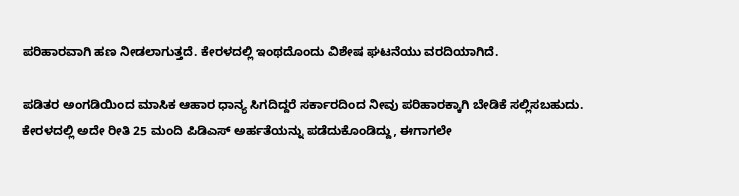ಪರಿಹಾರವಾಗಿ ಹಣ ನೀಡಲಾಗುತ್ತದೆ. ಕೇರಳದಲ್ಲಿ ಇಂಥದೊಂದು ವಿಶೇಷ ಘಟನೆಯು ವರದಿಯಾಗಿದೆ.

ಪಡಿತರ ಅಂಗಡಿಯಿಂದ ಮಾಸಿಕ ಆಹಾರ ಧಾನ್ಯ ಸಿಗದಿದ್ದರೆ ಸರ್ಕಾರದಿಂದ ನೀವು ಪರಿಹಾರಕ್ಕಾಗಿ ಬೇಡಿಕೆ ಸಲ್ಲಿಸಬಹುದು. ಕೇರಳದಲ್ಲಿ ಅದೇ ರೀತಿ 25 ಮಂದಿ ಪಿಡಿಎಸ್ ಅರ್ಹತೆಯನ್ನು ಪಡೆದುಕೊಂಡಿದ್ದು, ಈಗಾಗಲೇ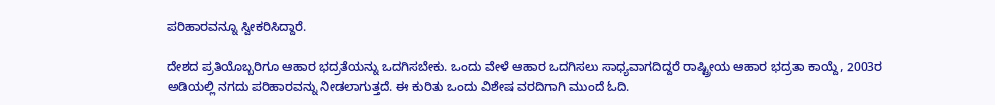ಪರಿಹಾರವನ್ನೂ ಸ್ವೀಕರಿಸಿದ್ದಾರೆ.

ದೇಶದ ಪ್ರತಿಯೊಬ್ಬರಿಗೂ ಆಹಾರ ಭದ್ರತೆಯನ್ನು ಒದಗಿಸಬೇಕು. ಒಂದು ವೇಳೆ ಆಹಾರ ಒದಗಿಸಲು ಸಾಧ್ಯವಾಗದಿದ್ದರೆ ರಾಷ್ಟ್ರೀಯ ಆಹಾರ ಭದ್ರತಾ ಕಾಯ್ದೆ, 2003ರ ಅಡಿಯಲ್ಲಿ ನಗದು ಪರಿಹಾರವನ್ನು ನೀಡಲಾಗುತ್ತದೆ. ಈ ಕುರಿತು ಒಂದು ವಿಶೇಷ ವರದಿಗಾಗಿ ಮುಂದೆ ಓದಿ.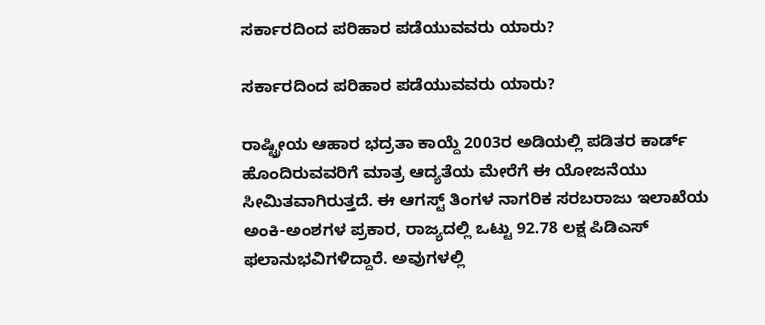ಸರ್ಕಾರದಿಂದ ಪರಿಹಾರ ಪಡೆಯುವವರು ಯಾರು?

ಸರ್ಕಾರದಿಂದ ಪರಿಹಾರ ಪಡೆಯುವವರು ಯಾರು?

ರಾಷ್ಟ್ರೀಯ ಆಹಾರ ಭದ್ರತಾ ಕಾಯ್ದೆ 2003ರ ಅಡಿಯಲ್ಲಿ ಪಡಿತರ ಕಾರ್ಡ್ ಹೊಂದಿರುವವರಿಗೆ ಮಾತ್ರ ಆದ್ಯತೆಯ ಮೇರೆಗೆ ಈ ಯೋಜನೆಯು ಸೀಮಿತವಾಗಿರುತ್ತದೆ. ಈ ಆಗಸ್ಟ್ ತಿಂಗಳ ನಾಗರಿಕ ಸರಬರಾಜು ಇಲಾಖೆಯ ಅಂಕಿ-ಅಂಶಗಳ ಪ್ರಕಾರ, ರಾಜ್ಯದಲ್ಲಿ ಒಟ್ಟು 92.78 ಲಕ್ಷ ಪಿಡಿಎಸ್ ಫಲಾನುಭವಿಗಳಿದ್ದಾರೆ. ಅವುಗಳಲ್ಲಿ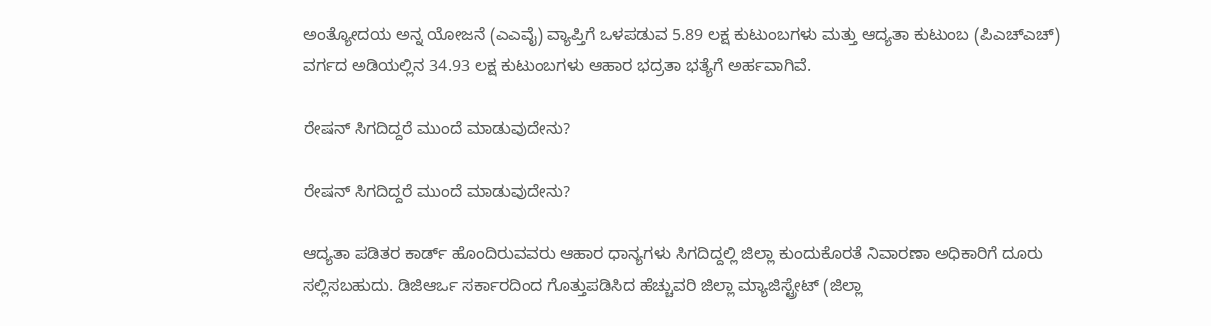ಅಂತ್ಯೋದಯ ಅನ್ನ ಯೋಜನೆ (ಎಎವೈ) ವ್ಯಾಪ್ತಿಗೆ ಒಳಪಡುವ 5.89 ಲಕ್ಷ ಕುಟುಂಬಗಳು ಮತ್ತು ಆದ್ಯತಾ ಕುಟುಂಬ (ಪಿಎಚ್‌ಎಚ್) ವರ್ಗದ ಅಡಿಯಲ್ಲಿನ 34.93 ಲಕ್ಷ ಕುಟುಂಬಗಳು ಆಹಾರ ಭದ್ರತಾ ಭತ್ಯೆಗೆ ಅರ್ಹವಾಗಿವೆ.

ರೇಷನ್ ಸಿಗದಿದ್ದರೆ ಮುಂದೆ ಮಾಡುವುದೇನು?

ರೇಷನ್ ಸಿಗದಿದ್ದರೆ ಮುಂದೆ ಮಾಡುವುದೇನು?

ಆದ್ಯತಾ ಪಡಿತರ ಕಾರ್ಡ್ ಹೊಂದಿರುವವರು ಆಹಾರ ಧಾನ್ಯಗಳು ಸಿಗದಿದ್ದಲ್ಲಿ ಜಿಲ್ಲಾ ಕುಂದುಕೊರತೆ ನಿವಾರಣಾ ಅಧಿಕಾರಿಗೆ ದೂರು ಸಲ್ಲಿಸಬಹುದು. ಡಿಜಿಆರ್ಒ ಸರ್ಕಾರದಿಂದ ಗೊತ್ತುಪಡಿಸಿದ ಹೆಚ್ಚುವರಿ ಜಿಲ್ಲಾ ಮ್ಯಾಜಿಸ್ಟ್ರೇಟ್ (ಜಿಲ್ಲಾ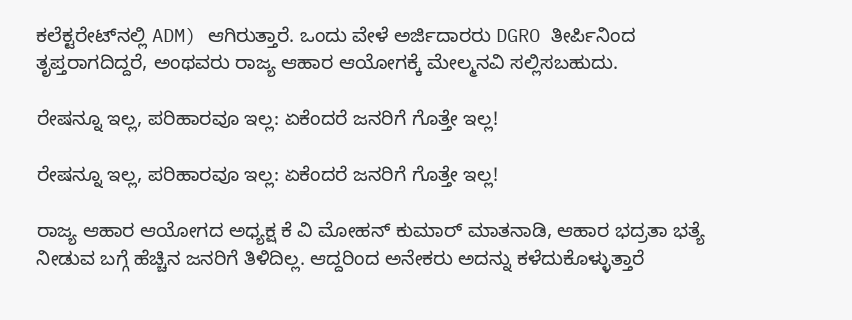ಕಲೆಕ್ಟರೇಟ್‌ನಲ್ಲಿ ADM) ಆಗಿರುತ್ತಾರೆ. ಒಂದು ವೇಳೆ ಅರ್ಜಿದಾರರು DGRO ತೀರ್ಪಿನಿಂದ ತೃಪ್ತರಾಗದಿದ್ದರೆ, ಅಂಥವರು ರಾಜ್ಯ ಆಹಾರ ಆಯೋಗಕ್ಕೆ ಮೇಲ್ಮನವಿ ಸಲ್ಲಿಸಬಹುದು.

ರೇಷನ್ನೂ ಇಲ್ಲ, ಪರಿಹಾರವೂ ಇಲ್ಲ: ಏಕೆಂದರೆ ಜನರಿಗೆ ಗೊತ್ತೇ ಇಲ್ಲ!

ರೇಷನ್ನೂ ಇಲ್ಲ, ಪರಿಹಾರವೂ ಇಲ್ಲ: ಏಕೆಂದರೆ ಜನರಿಗೆ ಗೊತ್ತೇ ಇಲ್ಲ!

ರಾಜ್ಯ ಆಹಾರ ಆಯೋಗದ ಅಧ್ಯಕ್ಷ ಕೆ ವಿ ಮೋಹನ್ ಕುಮಾರ್ ಮಾತನಾಡಿ, ಆಹಾರ ಭದ್ರತಾ ಭತ್ಯೆ ನೀಡುವ ಬಗ್ಗೆ ಹೆಚ್ಚಿನ ಜನರಿಗೆ ತಿಳಿದಿಲ್ಲ. ಆದ್ದರಿಂದ ಅನೇಕರು ಅದನ್ನು ಕಳೆದುಕೊಳ್ಳುತ್ತಾರೆ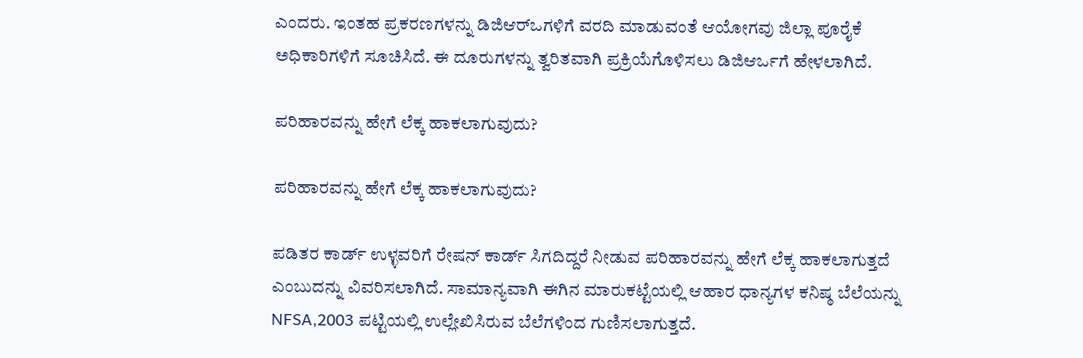ಎಂದರು. ಇಂತಹ ಪ್ರಕರಣಗಳನ್ನು ಡಿಜಿಆರ್‌ಒಗಳಿಗೆ ವರದಿ ಮಾಡುವಂತೆ ಆಯೋಗವು ಜಿಲ್ಲಾ ಪೂರೈಕೆ ಅಧಿಕಾರಿಗಳಿಗೆ ಸೂಚಿಸಿದೆ. ಈ ದೂರುಗಳನ್ನು ತ್ವರಿತವಾಗಿ ಪ್ರಕ್ರಿಯೆಗೊಳಿಸಲು ಡಿಜಿಆರ್ಒಗೆ ಹೇಳಲಾಗಿದೆ.

ಪರಿಹಾರವನ್ನು ಹೇಗೆ ಲೆಕ್ಕ ಹಾಕಲಾಗುವುದು?

ಪರಿಹಾರವನ್ನು ಹೇಗೆ ಲೆಕ್ಕ ಹಾಕಲಾಗುವುದು?

ಪಡಿತರ ಕಾರ್ಡ್ ಉಳ್ಳವರಿಗೆ ರೇಷನ್ ಕಾರ್ಡ್ ಸಿಗದಿದ್ದರೆ ನೀಡುವ ಪರಿಹಾರವನ್ನು ಹೇಗೆ ಲೆಕ್ಕ ಹಾಕಲಾಗುತ್ತದೆ ಎಂಬುದನ್ನು ವಿವರಿಸಲಾಗಿದೆ. ಸಾಮಾನ್ಯವಾಗಿ ಈಗಿನ ಮಾರುಕಟ್ಟೆಯಲ್ಲಿ ಆಹಾರ ಧಾನ್ಯಗಳ ಕನಿಷ್ಠ ಬೆಲೆಯನ್ನು NFSA,2003 ಪಟ್ಟಿಯಲ್ಲಿ ಉಲ್ಲೇಖಿಸಿರುವ ಬೆಲೆಗಳಿಂದ ಗುಣಿಸಲಾಗುತ್ತದೆ.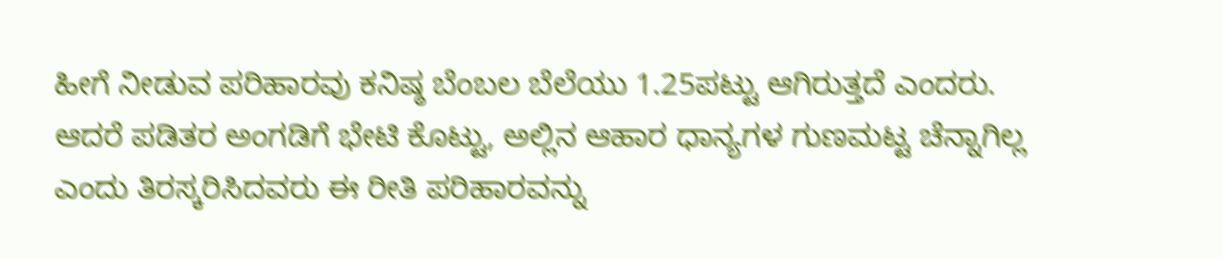ಹೀಗೆ ನೀಡುವ ಪರಿಹಾರವು ಕನಿಷ್ಠ ಬೆಂಬಲ ಬೆಲೆಯು 1.25ಪಟ್ಟು ಆಗಿರುತ್ತದೆ ಎಂದರು. ಆದರೆ ಪಡಿತರ ಅಂಗಡಿಗೆ ಭೇಟಿ ಕೊಟ್ಟು, ಅಲ್ಲಿನ ಆಹಾರ ಧಾನ್ಯಗಳ ಗುಣಮಟ್ಟ ಚೆನ್ನಾಗಿಲ್ಲ ಎಂದು ತಿರಸ್ಕರಿಸಿದವರು ಈ ರೀತಿ ಪರಿಹಾರವನ್ನು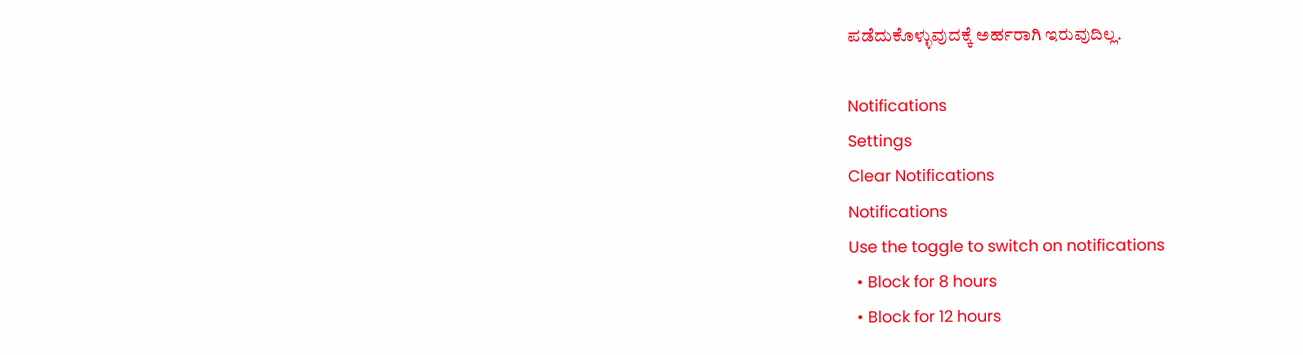ಪಡೆದುಕೊಳ್ಳುವುದಕ್ಕೆ ಅರ್ಹರಾಗಿ ಇರುವುದಿಲ್ಲ.

Notifications
Settings
Clear Notifications
Notifications
Use the toggle to switch on notifications
  • Block for 8 hours
  • Block for 12 hours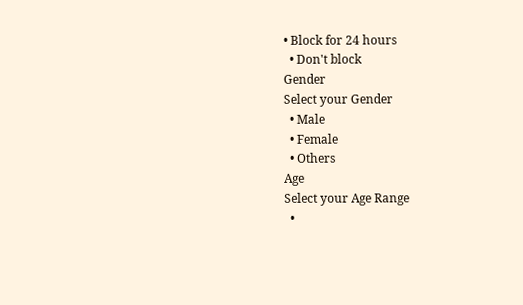• Block for 24 hours
  • Don't block
Gender
Select your Gender
  • Male
  • Female
  • Others
Age
Select your Age Range
  •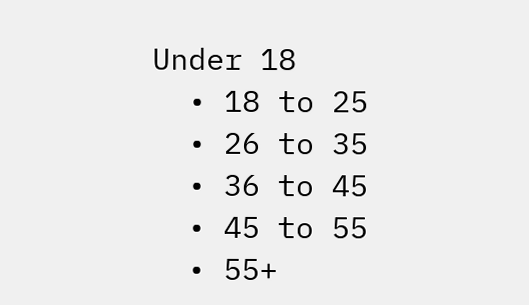Under 18
  • 18 to 25
  • 26 to 35
  • 36 to 45
  • 45 to 55
  • 55+